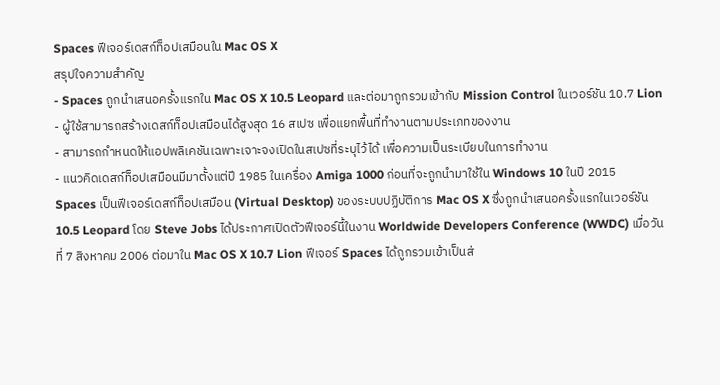Spaces ฟีเจอร์เดสก์ท็อปเสมือนใน Mac OS X
สรุปใจความสำคัญ
- Spaces ถูกนำเสนอครั้งแรกใน Mac OS X 10.5 Leopard และต่อมาถูกรวมเข้ากับ Mission Control ในเวอร์ชัน 10.7 Lion
- ผู้ใช้สามารถสร้างเดสก์ท็อปเสมือนได้สูงสุด 16 สเปซ เพื่อแยกพื้นที่ทำงานตามประเภทของงาน
- สามารถกำหนดให้แอปพลิเคชันเฉพาะเจาะจงเปิดในสเปซที่ระบุไว้ได้ เพื่อความเป็นระเบียบในการทำงาน
- แนวคิดเดสก์ท็อปเสมือนมีมาตั้งแต่ปี 1985 ในเครื่อง Amiga 1000 ก่อนที่จะถูกนำมาใช้ใน Windows 10 ในปี 2015
Spaces เป็นฟีเจอร์เดสก์ท็อปเสมือน (Virtual Desktop) ของระบบปฏิบัติการ Mac OS X ซึ่งถูกนำเสนอครั้งแรกในเวอร์ชัน 10.5 Leopard โดย Steve Jobs ได้ประกาศเปิดตัวฟีเจอร์นี้ในงาน Worldwide Developers Conference (WWDC) เมื่อวันที่ 7 สิงหาคม 2006 ต่อมาใน Mac OS X 10.7 Lion ฟีเจอร์ Spaces ได้ถูกรวมเข้าเป็นส่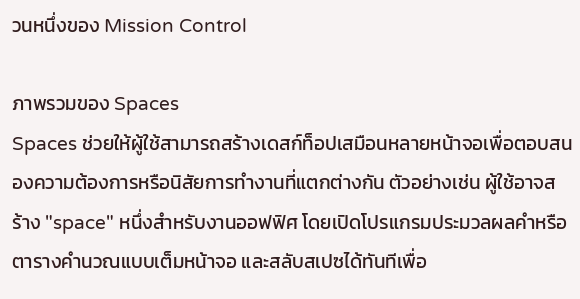วนหนึ่งของ Mission Control

ภาพรวมของ Spaces
Spaces ช่วยให้ผู้ใช้สามารถสร้างเดสก์ท็อปเสมือนหลายหน้าจอเพื่อตอบสนองความต้องการหรือนิสัยการทำงานที่แตกต่างกัน ตัวอย่างเช่น ผู้ใช้อาจสร้าง "space" หนึ่งสำหรับงานออฟฟิศ โดยเปิดโปรแกรมประมวลผลคำหรือตารางคำนวณแบบเต็มหน้าจอ และสลับสเปซได้ทันทีเพื่อ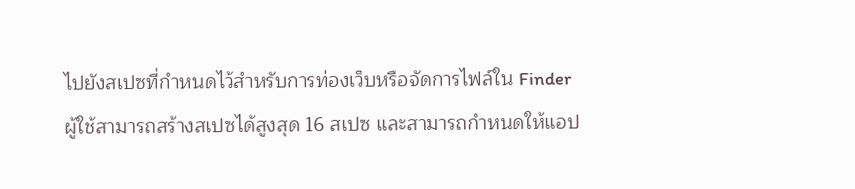ไปยังสเปซที่กำหนดไว้สำหรับการท่องเว็บหรือจัดการไฟล์ใน Finder
ผู้ใช้สามารถสร้างสเปซได้สูงสุด 16 สเปซ และสามารถกำหนดให้แอป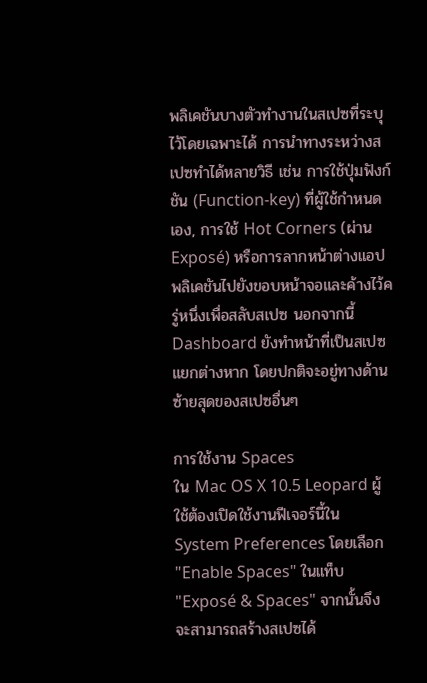พลิเคชันบางตัวทำงานในสเปซที่ระบุไว้โดยเฉพาะได้ การนำทางระหว่างสเปซทำได้หลายวิธี เช่น การใช้ปุ่มฟังก์ชัน (Function-key) ที่ผู้ใช้กำหนดเอง, การใช้ Hot Corners (ผ่าน Exposé) หรือการลากหน้าต่างแอปพลิเคชันไปยังขอบหน้าจอและค้างไว้ครู่หนึ่งเพื่อสลับสเปซ นอกจากนี้ Dashboard ยังทำหน้าที่เป็นสเปซแยกต่างหาก โดยปกติจะอยู่ทางด้านซ้ายสุดของสเปซอื่นๆ

การใช้งาน Spaces
ใน Mac OS X 10.5 Leopard ผู้ใช้ต้องเปิดใช้งานฟีเจอร์นี้ใน System Preferences โดยเลือก "Enable Spaces" ในแท็บ "Exposé & Spaces" จากนั้นจึงจะสามารถสร้างสเปซได้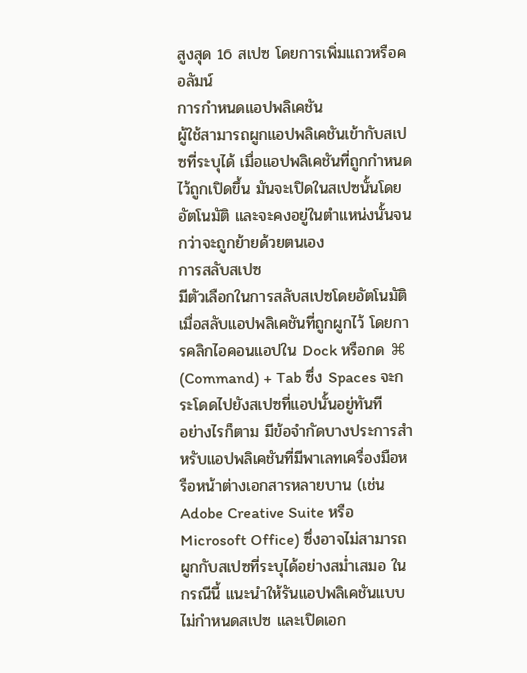สูงสุด 16 สเปซ โดยการเพิ่มแถวหรือคอลัมน์
การกำหนดแอปพลิเคชัน
ผู้ใช้สามารถผูกแอปพลิเคชันเข้ากับสเปซที่ระบุได้ เมื่อแอปพลิเคชันที่ถูกกำหนดไว้ถูกเปิดขึ้น มันจะเปิดในสเปซนั้นโดยอัตโนมัติ และจะคงอยู่ในตำแหน่งนั้นจนกว่าจะถูกย้ายด้วยตนเอง
การสลับสเปซ
มีตัวเลือกในการสลับสเปซโดยอัตโนมัติเมื่อสลับแอปพลิเคชันที่ถูกผูกไว้ โดยการคลิกไอคอนแอปใน Dock หรือกด ⌘ (Command) + Tab ซึ่ง Spaces จะกระโดดไปยังสเปซที่แอปนั้นอยู่ทันที
อย่างไรก็ตาม มีข้อจำกัดบางประการสำหรับแอปพลิเคชันที่มีพาเลทเครื่องมือหรือหน้าต่างเอกสารหลายบาน (เช่น Adobe Creative Suite หรือ Microsoft Office) ซึ่งอาจไม่สามารถผูกกับสเปซที่ระบุได้อย่างสม่ำเสมอ ในกรณีนี้ แนะนำให้รันแอปพลิเคชันแบบไม่กำหนดสเปซ และเปิดเอก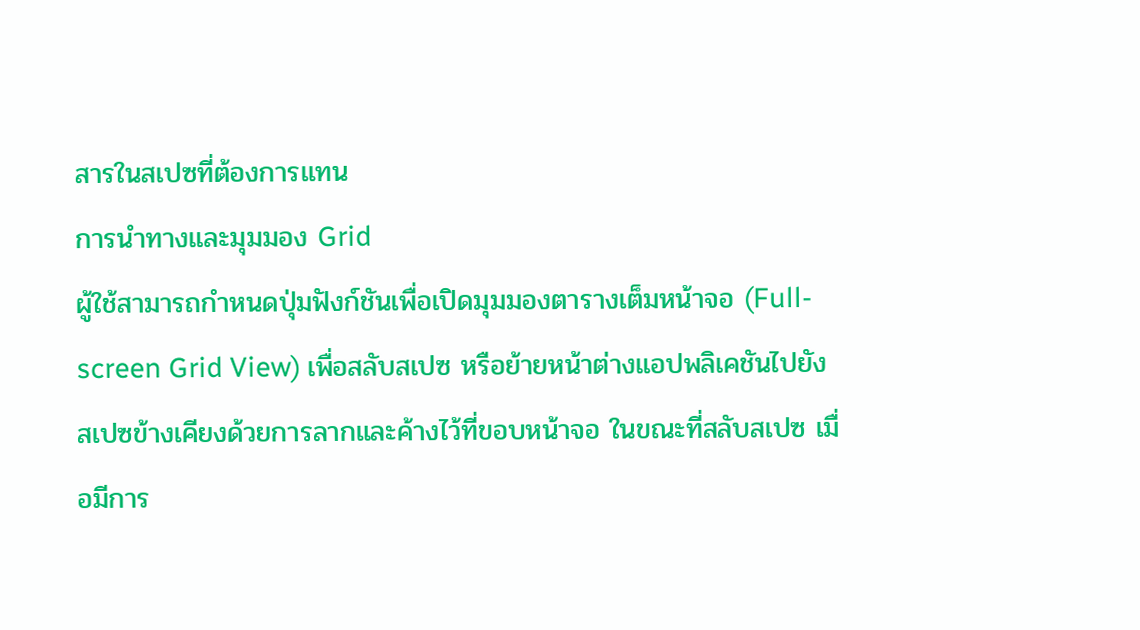สารในสเปซที่ต้องการแทน
การนำทางและมุมมอง Grid
ผู้ใช้สามารถกำหนดปุ่มฟังก์ชันเพื่อเปิดมุมมองตารางเต็มหน้าจอ (Full-screen Grid View) เพื่อสลับสเปซ หรือย้ายหน้าต่างแอปพลิเคชันไปยังสเปซข้างเคียงด้วยการลากและค้างไว้ที่ขอบหน้าจอ ในขณะที่สลับสเปซ เมื่อมีการ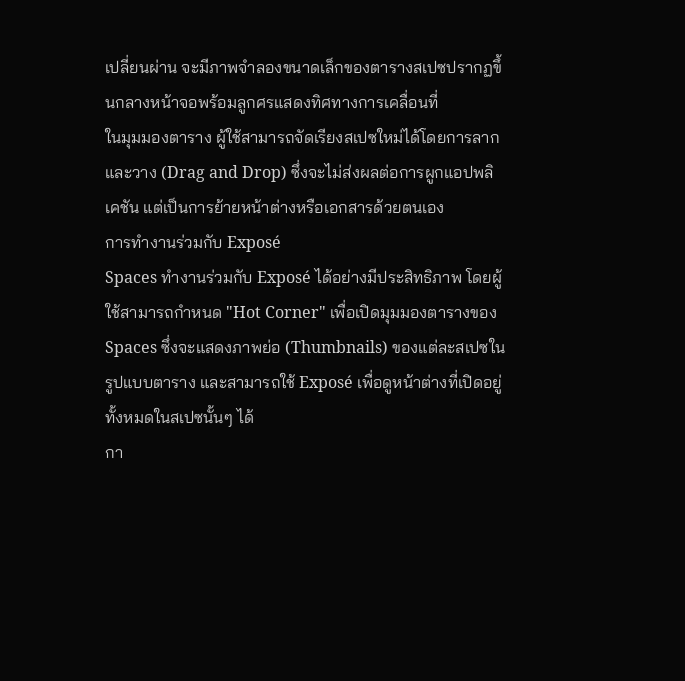เปลี่ยนผ่าน จะมีภาพจำลองขนาดเล็กของตารางสเปซปรากฏขึ้นกลางหน้าจอพร้อมลูกศรแสดงทิศทางการเคลื่อนที่
ในมุมมองตาราง ผู้ใช้สามารถจัดเรียงสเปซใหม่ได้โดยการลากและวาง (Drag and Drop) ซึ่งจะไม่ส่งผลต่อการผูกแอปพลิเคชัน แต่เป็นการย้ายหน้าต่างหรือเอกสารด้วยตนเอง
การทำงานร่วมกับ Exposé
Spaces ทำงานร่วมกับ Exposé ได้อย่างมีประสิทธิภาพ โดยผู้ใช้สามารถกำหนด "Hot Corner" เพื่อเปิดมุมมองตารางของ Spaces ซึ่งจะแสดงภาพย่อ (Thumbnails) ของแต่ละสเปซในรูปแบบตาราง และสามารถใช้ Exposé เพื่อดูหน้าต่างที่เปิดอยู่ทั้งหมดในสเปซนั้นๆ ได้
กา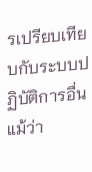รเปรียบเทียบกับระบบปฏิบัติการอื่น
แม้ว่า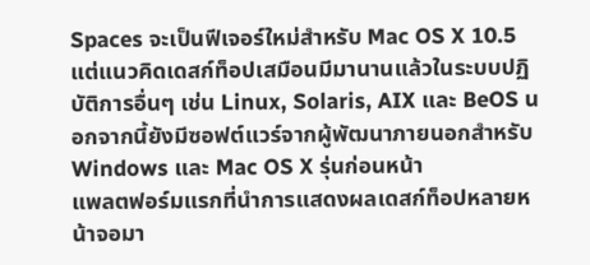Spaces จะเป็นฟีเจอร์ใหม่สำหรับ Mac OS X 10.5 แต่แนวคิดเดสก์ท็อปเสมือนมีมานานแล้วในระบบปฏิบัติการอื่นๆ เช่น Linux, Solaris, AIX และ BeOS นอกจากนี้ยังมีซอฟต์แวร์จากผู้พัฒนาภายนอกสำหรับ Windows และ Mac OS X รุ่นก่อนหน้า
แพลตฟอร์มแรกที่นำการแสดงผลเดสก์ท็อปหลายหน้าจอมา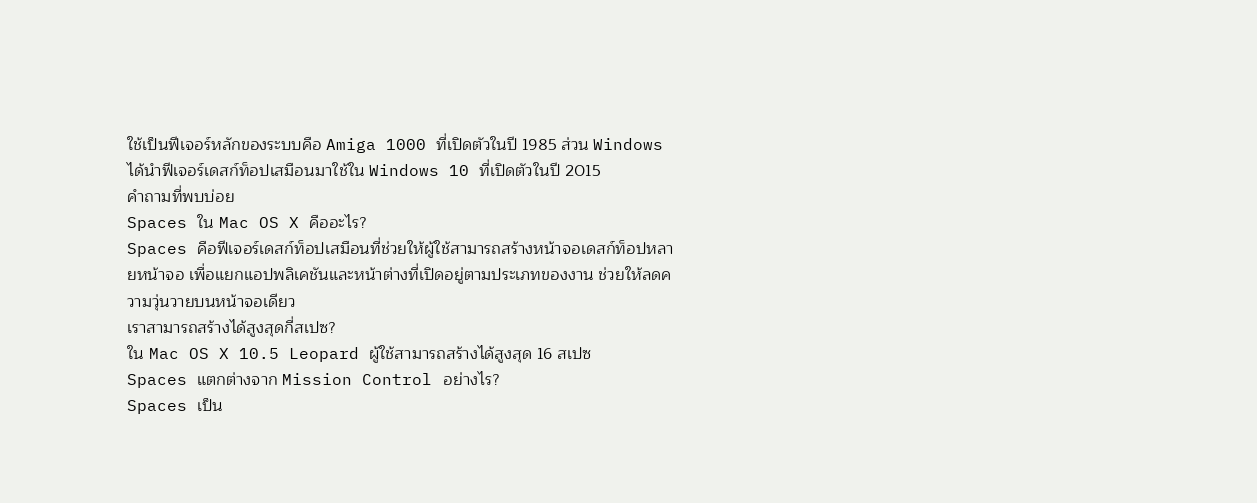ใช้เป็นฟีเจอร์หลักของระบบคือ Amiga 1000 ที่เปิดตัวในปี 1985 ส่วน Windows ได้นำฟีเจอร์เดสก์ท็อปเสมือนมาใช้ใน Windows 10 ที่เปิดตัวในปี 2015
คำถามที่พบบ่อย
Spaces ใน Mac OS X คืออะไร?
Spaces คือฟีเจอร์เดสก์ท็อปเสมือนที่ช่วยให้ผู้ใช้สามารถสร้างหน้าจอเดสก์ท็อปหลายหน้าจอ เพื่อแยกแอปพลิเคชันและหน้าต่างที่เปิดอยู่ตามประเภทของงาน ช่วยให้ลดความวุ่นวายบนหน้าจอเดียว
เราสามารถสร้างได้สูงสุดกี่สเปซ?
ใน Mac OS X 10.5 Leopard ผู้ใช้สามารถสร้างได้สูงสุด 16 สเปซ
Spaces แตกต่างจาก Mission Control อย่างไร?
Spaces เป็น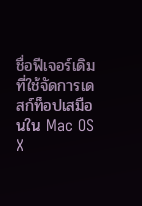ชื่อฟีเจอร์เดิมที่ใช้จัดการเดสก์ท็อปเสมือนใน Mac OS X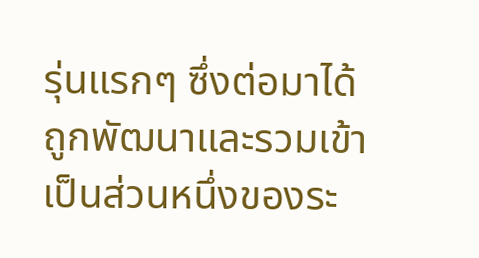รุ่นแรกๆ ซึ่งต่อมาได้ถูกพัฒนาและรวมเข้าเป็นส่วนหนึ่งของระ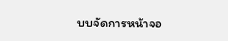บบจัดการหน้าจอ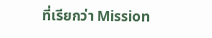ที่เรียกว่า Mission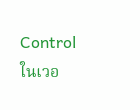Control ในเวอ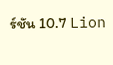ร์ชัน 10.7 Lion